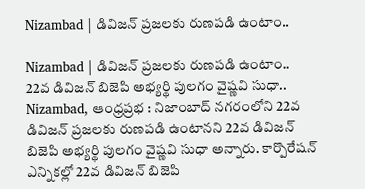Nizambad | డివిజన్ ప్రజలకు రుణపడి ఉంటాం..

Nizambad | డివిజన్ ప్రజలకు రుణపడి ఉంటాం..
22వ డివిజన్ బిజెపి అభ్యర్థి పులగం వైష్ణవి సుధా..
Nizambad, ఆంధ్రప్రభ : నిజాంబాద్ నగరంలోని 22వ డివిజన్ ప్రజలకు రుణపడి ఉంటానని 22వ డివిజన్ బిజెపి అభ్యర్థి పులగం వైష్ణవి సుధా అన్నారు. కార్పొరేషన్ ఎన్నికల్లో 22వ డివిజన్ బిజెపి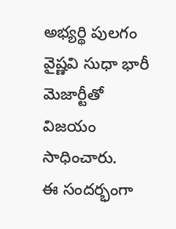అభ్యర్థి పులగం వైష్ణవి సుధా భారీ మెజార్టీతో విజయం సాధించారు.
ఈ సందర్భంగా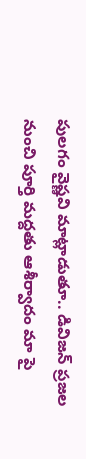పులగం వైష్ణవి మాట్లాడుతూ.. డివిజన్ ప్రజల నుంచి పూర్తి మద్దతు ఆశీర్వాదం మా పై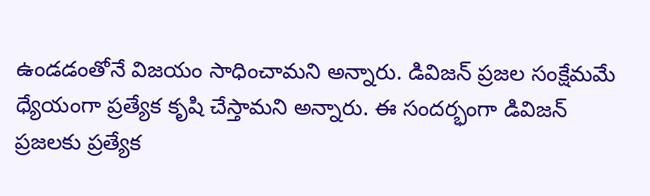ఉండడంతోనే విజయం సాధించామని అన్నారు. డివిజన్ ప్రజల సంక్షేమమే ధ్యేయంగా ప్రత్యేక కృషి చేస్తామని అన్నారు. ఈ సందర్భంగా డివిజన్ ప్రజలకు ప్రత్యేక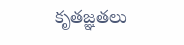కృతజ్ఞతలు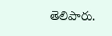తెలిపారు.